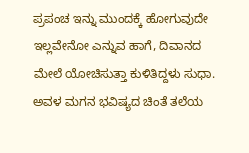ಪ್ರಪಂಚ ಇನ್ನು ಮುಂದಕ್ಕೆ ಹೋಗುವುದೇ ಇಲ್ಲವೇನೋ ಎನ್ನುವ ಹಾಗೆ, ದಿವಾನದ ಮೇಲೆ ಯೋಚಿಸುತ್ತಾ ಕುಳಿತಿದ್ದಳು ಸುಧಾ. ಅವಳ ಮಗನ ಭವಿಷ್ಯದ ಚಿಂತೆ ತಲೆಯ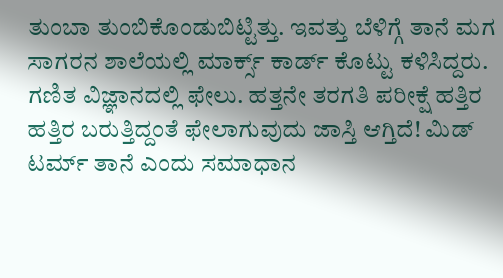ತುಂಬಾ ತುಂಬಿಕೊಂಡುಬಿಟ್ಟಿತ್ತು. ಇವತ್ತು ಬೆಳಿಗ್ಗೆ ತಾನೆ ಮಗ ಸಾಗರನ ಶಾಲೆಯಲ್ಲಿ ಮಾರ್ಕ್ಸ್ ಕಾರ್ಡ್ ಕೊಟ್ಟು ಕಳಿಸಿದ್ದರು. ಗಣಿತ ವಿಜ್ಞಾನದಲ್ಲಿ ಫೇಲು. ಹತ್ತನೇ ತರಗತಿ ಪರೀಕ್ಷೆ ಹತ್ತಿರ ಹತ್ತಿರ ಬರುತ್ತಿದ್ದಂತೆ ಫೇಲಾಗುವುದು ಜಾಸ್ತಿ ಆಗ್ತಿದೆ! ಮಿಡ್ ಟರ್ಮ್ ತಾನೆ ಎಂದು ಸಮಾಧಾನ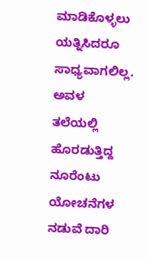ಮಾಡಿಕೊಳ್ಳಲು ಯತ್ನಿಸಿದರೂ ಸಾಧ್ಯವಾಗಲಿಲ್ಲ. ಅವಳ ತಲೆಯಲ್ಲಿ ಹೊರಡುತ್ತಿದ್ದ ನೂರೆಂಟು ಯೋಚನೆಗಳ ನಡುವೆ ದಾರಿ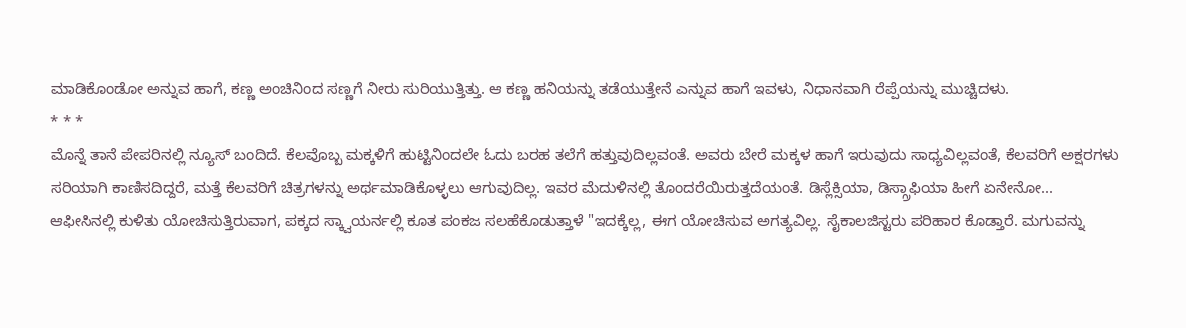ಮಾಡಿಕೊಂಡೋ ಅನ್ನುವ ಹಾಗೆ, ಕಣ್ಣ ಅಂಚಿನಿಂದ ಸಣ್ಣಗೆ ನೀರು ಸುರಿಯುತ್ತಿತ್ತು. ಆ ಕಣ್ಣ ಹನಿಯನ್ನು ತಡೆಯುತ್ತೇನೆ ಎನ್ನುವ ಹಾಗೆ ಇವಳು, ನಿಧಾನವಾಗಿ ರೆಪ್ಪೆಯನ್ನು ಮುಚ್ಚಿದಳು.
* * *
ಮೊನ್ನೆ ತಾನೆ ಪೇಪರಿನಲ್ಲಿ ನ್ಯೂಸ್ ಬಂದಿದೆ. ಕೆಲವೊಬ್ಬ ಮಕ್ಕಳಿಗೆ ಹುಟ್ಟಿನಿಂದಲೇ ಓದು ಬರಹ ತಲೆಗೆ ಹತ್ತುವುದಿಲ್ಲವಂತೆ. ಅವರು ಬೇರೆ ಮಕ್ಕಳ ಹಾಗೆ ಇರುವುದು ಸಾಧ್ಯವಿಲ್ಲವಂತೆ, ಕೆಲವರಿಗೆ ಅಕ್ಷರಗಳು ಸರಿಯಾಗಿ ಕಾಣಿಸದಿದ್ದರೆ, ಮತ್ತೆ ಕೆಲವರಿಗೆ ಚಿತ್ರಗಳನ್ನು ಅರ್ಥಮಾಡಿಕೊಳ್ಳಲು ಆಗುವುದಿಲ್ಲ. ಇವರ ಮೆದುಳಿನಲ್ಲಿ ತೊಂದರೆಯಿರುತ್ತದೆಯಂತೆ. ಡಿಸ್ಲೆಕ್ಸಿಯಾ, ಡಿಸ್ಗ್ರಾಫಿಯಾ ಹೀಗೆ ಏನೇನೋ...
ಆಫೀಸಿನಲ್ಲಿ ಕುಳಿತು ಯೋಚಿಸುತ್ತಿರುವಾಗ, ಪಕ್ಕದ ಸ್ಕ್ವಾಯರ್ನಲ್ಲಿ ಕೂತ ಪಂಕಜ ಸಲಹೆಕೊಡುತ್ತಾಳೆ "ಇದಕ್ಕೆಲ್ಲ, ಈಗ ಯೋಚಿಸುವ ಅಗತ್ಯವಿಲ್ಲ. ಸೈಕಾಲಜಿಸ್ಟರು ಪರಿಹಾರ ಕೊಡ್ತಾರೆ. ಮಗುವನ್ನು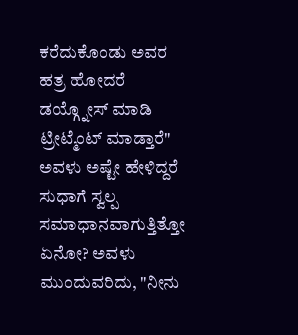ಕರೆದುಕೊಂಡು ಅವರ ಹತ್ರ ಹೋದರೆ ಡಯ್ಗ್ನೋಸ್ ಮಾಡಿ ಟ್ರೀಟ್ಮೆಂಟ್ ಮಾಡ್ತಾರೆ" ಅವಳು ಅಷ್ಟೇ ಹೇಳಿದ್ದರೆ ಸುಧಾಗೆ ಸ್ವಲ್ಪ ಸಮಾಧಾನವಾಗುತ್ತಿತ್ತೋ ಏನೋ? ಅವಳು ಮುಂದುವರಿದು, "ನೀನು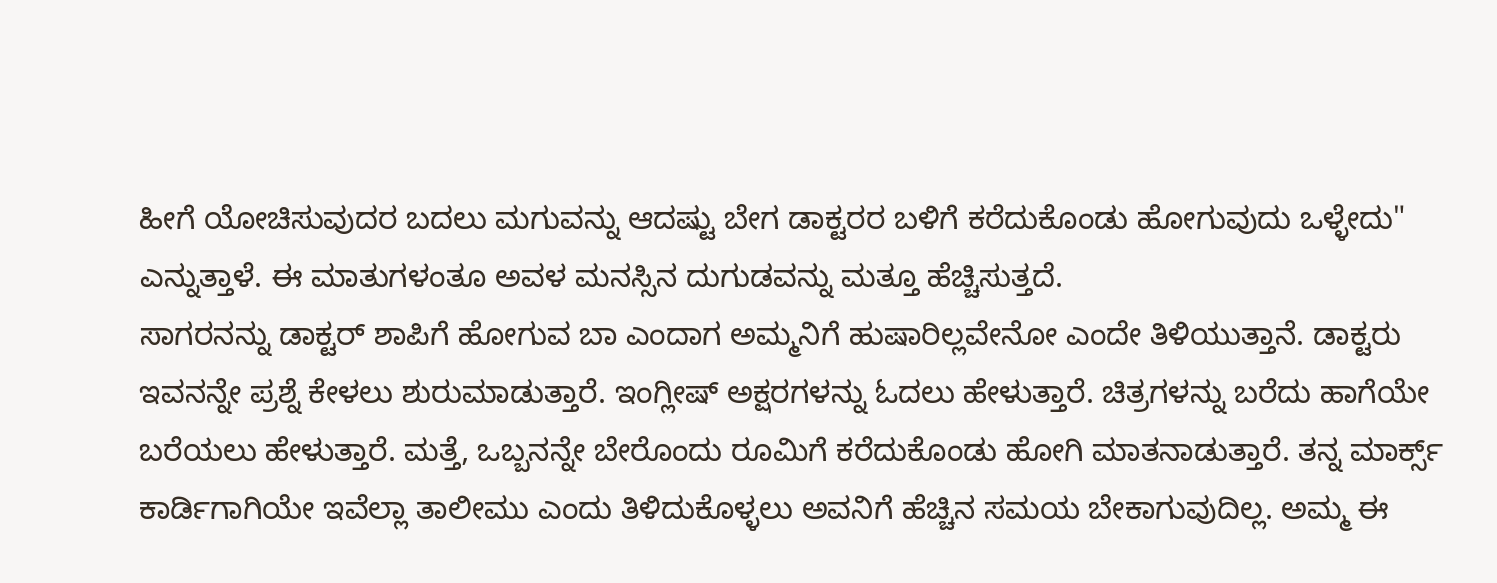ಹೀಗೆ ಯೋಚಿಸುವುದರ ಬದಲು ಮಗುವನ್ನು ಆದಷ್ಟು ಬೇಗ ಡಾಕ್ಟರರ ಬಳಿಗೆ ಕರೆದುಕೊಂಡು ಹೋಗುವುದು ಒಳ್ಳೇದು" ಎನ್ನುತ್ತಾಳೆ. ಈ ಮಾತುಗಳಂತೂ ಅವಳ ಮನಸ್ಸಿನ ದುಗುಡವನ್ನು ಮತ್ತೂ ಹೆಚ್ಚಿಸುತ್ತದೆ.
ಸಾಗರನನ್ನು ಡಾಕ್ಟರ್ ಶಾಪಿಗೆ ಹೋಗುವ ಬಾ ಎಂದಾಗ ಅಮ್ಮನಿಗೆ ಹುಷಾರಿಲ್ಲವೇನೋ ಎಂದೇ ತಿಳಿಯುತ್ತಾನೆ. ಡಾಕ್ಟರು ಇವನನ್ನೇ ಪ್ರಶ್ನೆ ಕೇಳಲು ಶುರುಮಾಡುತ್ತಾರೆ. ಇಂಗ್ಲೀಷ್ ಅಕ್ಷರಗಳನ್ನು ಓದಲು ಹೇಳುತ್ತಾರೆ. ಚಿತ್ರಗಳನ್ನು ಬರೆದು ಹಾಗೆಯೇ ಬರೆಯಲು ಹೇಳುತ್ತಾರೆ. ಮತ್ತೆ, ಒಬ್ಬನನ್ನೇ ಬೇರೊಂದು ರೂಮಿಗೆ ಕರೆದುಕೊಂಡು ಹೋಗಿ ಮಾತನಾಡುತ್ತಾರೆ. ತನ್ನ ಮಾರ್ಕ್ಸ್ ಕಾರ್ಡಿಗಾಗಿಯೇ ಇವೆಲ್ಲಾ ತಾಲೀಮು ಎಂದು ತಿಳಿದುಕೊಳ್ಳಲು ಅವನಿಗೆ ಹೆಚ್ಚಿನ ಸಮಯ ಬೇಕಾಗುವುದಿಲ್ಲ. ಅಮ್ಮ ಈ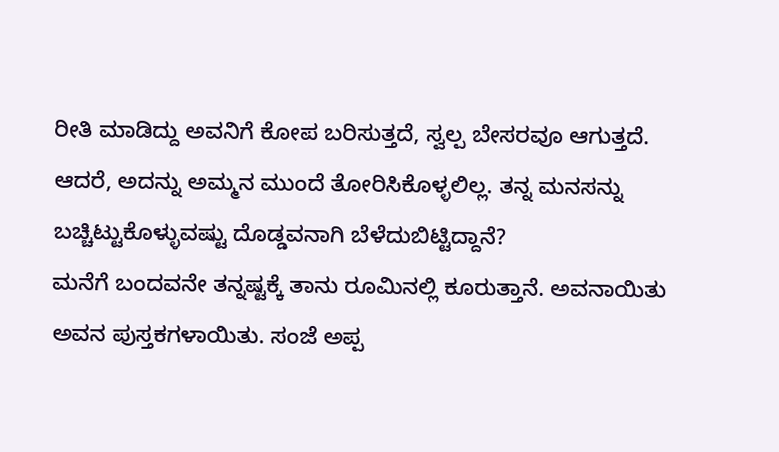ರೀತಿ ಮಾಡಿದ್ದು ಅವನಿಗೆ ಕೋಪ ಬರಿಸುತ್ತದೆ, ಸ್ವಲ್ಪ ಬೇಸರವೂ ಆಗುತ್ತದೆ. ಆದರೆ, ಅದನ್ನು ಅಮ್ಮನ ಮುಂದೆ ತೋರಿಸಿಕೊಳ್ಳಲಿಲ್ಲ. ತನ್ನ ಮನಸನ್ನು ಬಚ್ಚಿಟ್ಟುಕೊಳ್ಳುವಷ್ಟು ದೊಡ್ಡವನಾಗಿ ಬೆಳೆದುಬಿಟ್ಟಿದ್ದಾನೆ?
ಮನೆಗೆ ಬಂದವನೇ ತನ್ನಷ್ಟಕ್ಕೆ ತಾನು ರೂಮಿನಲ್ಲಿ ಕೂರುತ್ತಾನೆ. ಅವನಾಯಿತು ಅವನ ಪುಸ್ತಕಗಳಾಯಿತು. ಸಂಜೆ ಅಪ್ಪ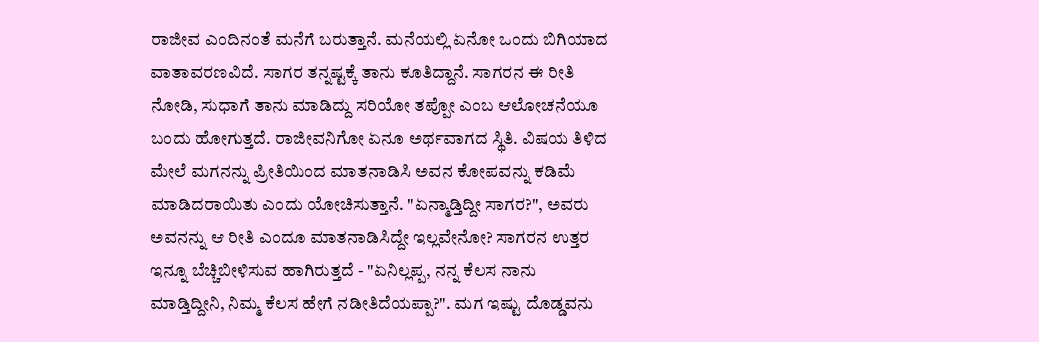ರಾಜೀವ ಎಂದಿನಂತೆ ಮನೆಗೆ ಬರುತ್ತಾನೆ. ಮನೆಯಲ್ಲಿ ಏನೋ ಒಂದು ಬಿಗಿಯಾದ ವಾತಾವರಣವಿದೆ. ಸಾಗರ ತನ್ನಷ್ಟಕ್ಕೆ ತಾನು ಕೂತಿದ್ದಾನೆ. ಸಾಗರನ ಈ ರೀತಿ ನೋಡಿ, ಸುಧಾಗೆ ತಾನು ಮಾಡಿದ್ದು ಸರಿಯೋ ತಪ್ಪೋ ಎಂಬ ಆಲೋಚನೆಯೂ ಬಂದು ಹೋಗುತ್ತದೆ. ರಾಜೀವನಿಗೋ ಏನೂ ಅರ್ಥವಾಗದ ಸ್ಥಿತಿ. ವಿಷಯ ತಿಳಿದ ಮೇಲೆ ಮಗನನ್ನು ಪ್ರೀತಿಯಿಂದ ಮಾತನಾಡಿಸಿ ಅವನ ಕೋಪವನ್ನು ಕಡಿಮೆ ಮಾಡಿದರಾಯಿತು ಎಂದು ಯೋಚಿಸುತ್ತಾನೆ. "ಏನ್ಮಾಡ್ತಿದ್ದೀ ಸಾಗರ?", ಅವರು ಅವನನ್ನು ಆ ರೀತಿ ಎಂದೂ ಮಾತನಾಡಿಸಿದ್ದೇ ಇಲ್ಲವೇನೋ? ಸಾಗರನ ಉತ್ತರ ಇನ್ನೂ ಬೆಚ್ಚಿಬೀಳಿಸುವ ಹಾಗಿರುತ್ತದೆ - "ಏನಿಲ್ಲಪ್ಪ, ನನ್ನ ಕೆಲಸ ನಾನು ಮಾಡ್ತಿದ್ದೀನಿ, ನಿಮ್ಮ ಕೆಲಸ ಹೇಗೆ ನಡೀತಿದೆಯಪ್ಪಾ?". ಮಗ ಇಷ್ಟು ದೊಡ್ಡವನು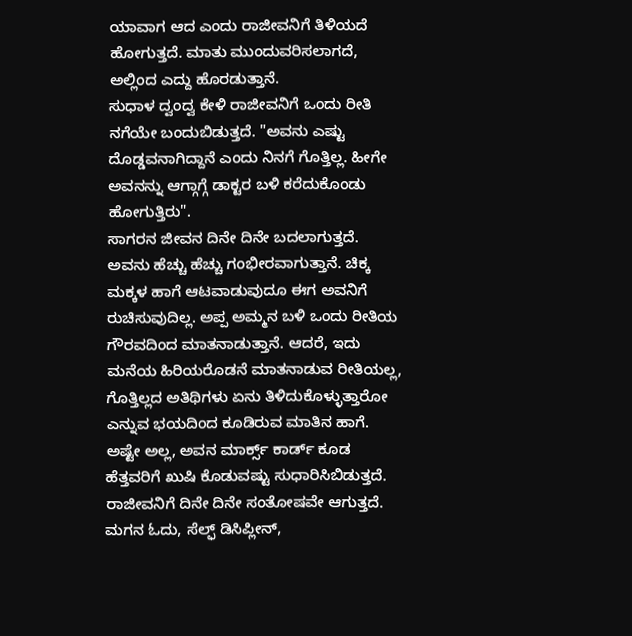ಯಾವಾಗ ಆದ ಎಂದು ರಾಜೀವನಿಗೆ ತಿಳಿಯದೆ ಹೋಗುತ್ತದೆ. ಮಾತು ಮುಂದುವರಿಸಲಾಗದೆ, ಅಲ್ಲಿಂದ ಎದ್ದು ಹೊರಡುತ್ತಾನೆ.
ಸುಧಾಳ ದ್ವಂದ್ವ ಕೇಳಿ ರಾಜೀವನಿಗೆ ಒಂದು ರೀತಿ ನಗೆಯೇ ಬಂದುಬಿಡುತ್ತದೆ. "ಅವನು ಎಷ್ಟು ದೊಡ್ಡವನಾಗಿದ್ದಾನೆ ಎಂದು ನಿನಗೆ ಗೊತ್ತಿಲ್ಲ. ಹೀಗೇ ಅವನನ್ನು ಆಗ್ಗಾಗ್ಗೆ ಡಾಕ್ಟರ ಬಳಿ ಕರೆದುಕೊಂಡು ಹೋಗುತ್ತಿರು".
ಸಾಗರನ ಜೀವನ ದಿನೇ ದಿನೇ ಬದಲಾಗುತ್ತದೆ. ಅವನು ಹೆಚ್ಚು ಹೆಚ್ಚು ಗಂಭೀರವಾಗುತ್ತಾನೆ. ಚಿಕ್ಕ ಮಕ್ಕಳ ಹಾಗೆ ಆಟವಾಡುವುದೂ ಈಗ ಅವನಿಗೆ ರುಚಿಸುವುದಿಲ್ಲ. ಅಪ್ಪ ಅಮ್ಮನ ಬಳಿ ಒಂದು ರೀತಿಯ ಗೌರವದಿಂದ ಮಾತನಾಡುತ್ತಾನೆ. ಆದರೆ, ಇದು ಮನೆಯ ಹಿರಿಯರೊಡನೆ ಮಾತನಾಡುವ ರೀತಿಯಲ್ಲ, ಗೊತ್ತಿಲ್ಲದ ಅತಿಥಿಗಳು ಏನು ತಿಳಿದುಕೊಳ್ಳುತ್ತಾರೋ ಎನ್ನುವ ಭಯದಿಂದ ಕೂಡಿರುವ ಮಾತಿನ ಹಾಗೆ. ಅಷ್ಟೇ ಅಲ್ಲ, ಅವನ ಮಾರ್ಕ್ಸ್ ಕಾರ್ಡ್ ಕೂಡ ಹೆತ್ತವರಿಗೆ ಖುಷಿ ಕೊಡುವಷ್ಟು ಸುಧಾರಿಸಿಬಿಡುತ್ತದೆ. ರಾಜೀವನಿಗೆ ದಿನೇ ದಿನೇ ಸಂತೋಷವೇ ಆಗುತ್ತದೆ. ಮಗನ ಓದು, ಸೆಲ್ಫ್ ಡಿಸಿಪ್ಲೀನ್,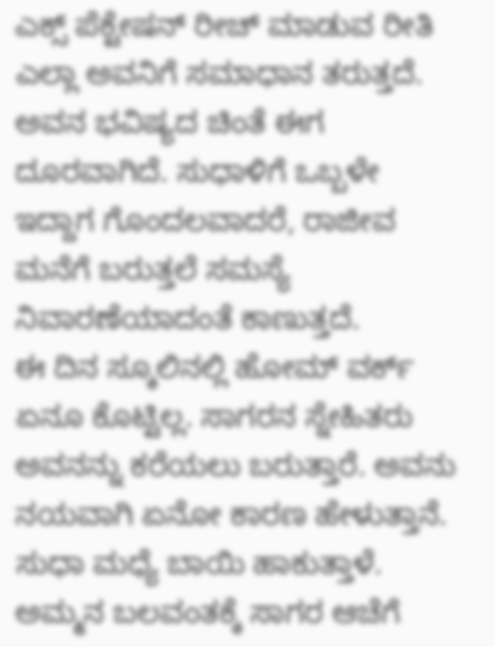ಎಕ್ಸ್ ಪೆಕ್ಟೇಷನ್ ರೀಚ್ ಮಾಡುವ ರೀತಿ ಎಲ್ಲಾ ಅವನಿಗೆ ಸಮಾಧಾನ ತರುತ್ತದೆ. ಅವನ ಭವಿಷ್ಯದ ಚಿಂತೆ ಈಗ ದೂರವಾಗಿದೆ. ಸುಧಾಳಿಗೆ ಒಬ್ಬಳೇ ಇದ್ದಾಗ ಗೊಂದಲವಾದರೆ, ರಾಜೀವ ಮನೆಗೆ ಬರುತ್ತಲೆ ಸಮಸ್ಯೆ ನಿವಾರಣೆಯಾದಂತೆ ಕಾಣುತ್ತದೆ.
ಈ ದಿನ ಸ್ಕೂಲಿನಲ್ಲಿ ಹೋಮ್ ವರ್ಕ್ ಏನೂ ಕೊಟ್ಟಿಲ್ಲ. ಸಾಗರನ ಸ್ನೇಹಿತರು ಅವನನ್ನು ಕರೆಯಲು ಬರುತ್ತಾರೆ. ಅವನು ನಯವಾಗಿ ಏನೋ ಕಾರಣ ಹೇಳುತ್ತಾನೆ. ಸುಧಾ ಮಧ್ಯೆ ಬಾಯಿ ಹಾಕುತ್ತಾಳೆ. ಅಮ್ಮನ ಬಲವಂತಕ್ಕೆ ಸಾಗರ ಆಚೆಗೆ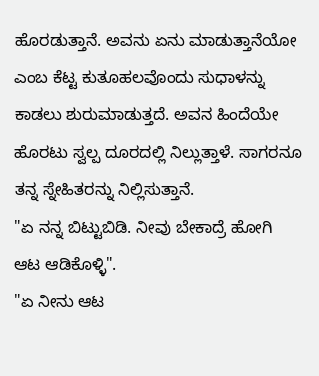ಹೊರಡುತ್ತಾನೆ. ಅವನು ಏನು ಮಾಡುತ್ತಾನೆಯೋ ಎಂಬ ಕೆಟ್ಟ ಕುತೂಹಲವೊಂದು ಸುಧಾಳನ್ನು ಕಾಡಲು ಶುರುಮಾಡುತ್ತದೆ. ಅವನ ಹಿಂದೆಯೇ ಹೊರಟು ಸ್ವಲ್ಪ ದೂರದಲ್ಲಿ ನಿಲ್ಲುತ್ತಾಳೆ. ಸಾಗರನೂ ತನ್ನ ಸ್ನೇಹಿತರನ್ನು ನಿಲ್ಲಿಸುತ್ತಾನೆ.
"ಏ ನನ್ನ ಬಿಟ್ಟುಬಿಡಿ. ನೀವು ಬೇಕಾದ್ರೆ ಹೋಗಿ ಆಟ ಆಡಿಕೊಳ್ಳಿ".
"ಏ ನೀನು ಆಟ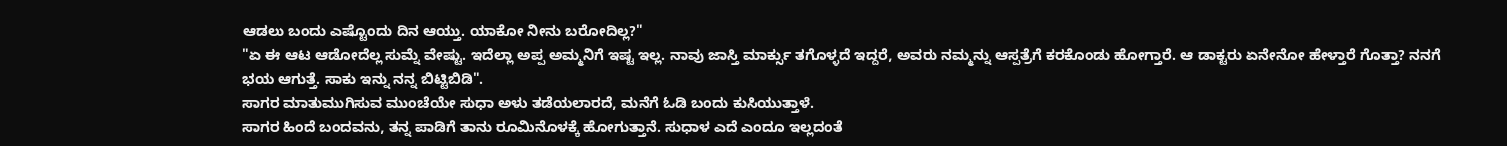ಆಡಲು ಬಂದು ಎಷ್ಟೊಂದು ದಿನ ಆಯ್ತು. ಯಾಕೋ ನೀನು ಬರೋದಿಲ್ಲ?"
"ಏ ಈ ಆಟ ಆಡೋದೆಲ್ಲ ಸುಮ್ನೆ ವೇಷ್ಟು. ಇದೆಲ್ಲಾ ಅಪ್ಪ ಅಮ್ಮನಿಗೆ ಇಷ್ಟ ಇಲ್ಲ. ನಾವು ಜಾಸ್ತಿ ಮಾರ್ಕ್ಸು ತಗೊಳ್ಳದೆ ಇದ್ದರೆ, ಅವರು ನಮ್ಮನ್ನು ಆಸ್ಪತ್ರೆಗೆ ಕರಕೊಂಡು ಹೋಗ್ತಾರೆ. ಆ ಡಾಕ್ಟರು ಏನೇನೋ ಹೇಳ್ತಾರೆ ಗೊತ್ತಾ? ನನಗೆ ಭಯ ಆಗುತ್ತೆ. ಸಾಕು ಇನ್ನು ನನ್ನ ಬಿಟ್ಟಿಬಿಡಿ".
ಸಾಗರ ಮಾತುಮುಗಿಸುವ ಮುಂಚೆಯೇ ಸುಧಾ ಅಳು ತಡೆಯಲಾರದೆ, ಮನೆಗೆ ಓಡಿ ಬಂದು ಕುಸಿಯುತ್ತಾಳೆ.
ಸಾಗರ ಹಿಂದೆ ಬಂದವನು, ತನ್ನ ಪಾಡಿಗೆ ತಾನು ರೂಮಿನೊಳಕ್ಕೆ ಹೋಗುತ್ತಾನೆ. ಸುಧಾಳ ಎದೆ ಎಂದೂ ಇಲ್ಲದಂತೆ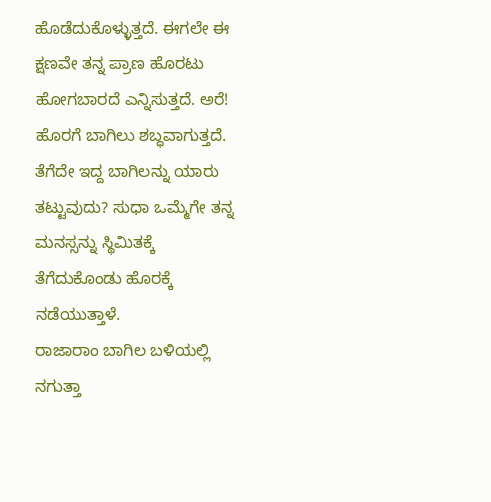ಹೊಡೆದುಕೊಳ್ಳುತ್ತದೆ. ಈಗಲೇ ಈ ಕ್ಷಣವೇ ತನ್ನ ಪ್ರಾಣ ಹೊರಟು ಹೋಗಬಾರದೆ ಎನ್ನಿಸುತ್ತದೆ. ಅರೆ! ಹೊರಗೆ ಬಾಗಿಲು ಶಬ್ಧವಾಗುತ್ತದೆ. ತೆಗೆದೇ ಇದ್ದ ಬಾಗಿಲನ್ನು ಯಾರು ತಟ್ಟುವುದು? ಸುಧಾ ಒಮ್ಮೆಗೇ ತನ್ನ ಮನಸ್ಸನ್ನು ಸ್ಥಿಮಿತಕ್ಕೆ ತೆಗೆದುಕೊಂಡು ಹೊರಕ್ಕೆ ನಡೆಯುತ್ತಾಳೆ.
ರಾಜಾರಾಂ ಬಾಗಿಲ ಬಳಿಯಲ್ಲಿ ನಗುತ್ತಾ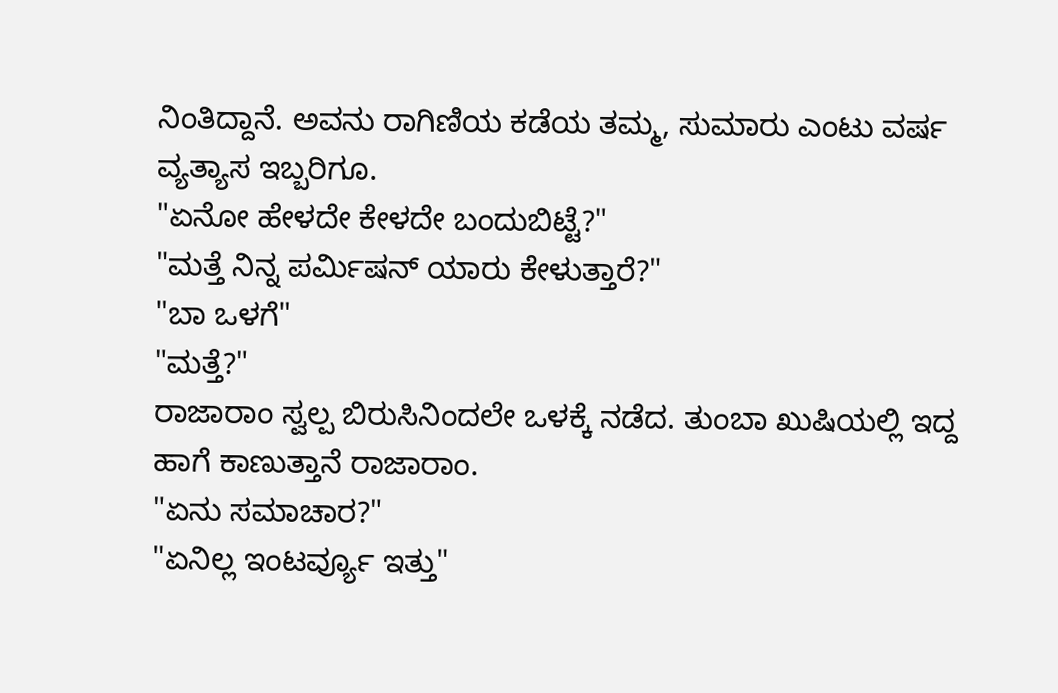ನಿಂತಿದ್ದಾನೆ. ಅವನು ರಾಗಿಣಿಯ ಕಡೆಯ ತಮ್ಮ, ಸುಮಾರು ಎಂಟು ವರ್ಷ ವ್ಯತ್ಯಾಸ ಇಬ್ಬರಿಗೂ.
"ಏನೋ ಹೇಳದೇ ಕೇಳದೇ ಬಂದುಬಿಟ್ಟೆ?"
"ಮತ್ತೆ ನಿನ್ನ ಪರ್ಮಿಷನ್ ಯಾರು ಕೇಳುತ್ತಾರೆ?"
"ಬಾ ಒಳಗೆ"
"ಮತ್ತೆ?"
ರಾಜಾರಾಂ ಸ್ವಲ್ಪ ಬಿರುಸಿನಿಂದಲೇ ಒಳಕ್ಕೆ ನಡೆದ. ತುಂಬಾ ಖುಷಿಯಲ್ಲಿ ಇದ್ದ ಹಾಗೆ ಕಾಣುತ್ತಾನೆ ರಾಜಾರಾಂ.
"ಏನು ಸಮಾಚಾರ?"
"ಏನಿಲ್ಲ ಇಂಟರ್ವ್ಯೂ ಇತ್ತು"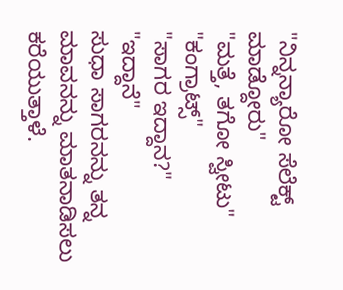"ನಿನ್ನನ್ಯಾರೋ ಸೆಲೆಕ್ಟ್ ಮಾಡ್ದೋರು"
"ಮತ್ತೆ, ತಗೋ ಸ್ವೀಟು"
"ಕಂಗ್ರಾಟ್ಸ್"
"ಸಾಗರ ಇದ್ದಾನ?"
"ಇದ್ದಾನೆ"
ಸುಧಾ ಸಾಗರನನ್ನು ತನ್ನ ಮಾವನನ್ನು ಮಾತನಾಡಿಸಲು ಕರೆಯುತ್ತಾಳೆ.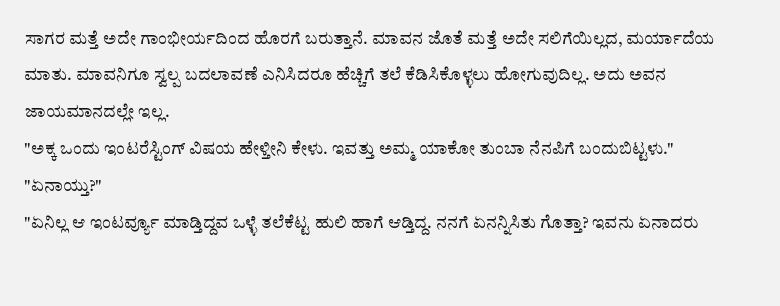ಸಾಗರ ಮತ್ತೆ ಅದೇ ಗಾಂಭೀರ್ಯದಿಂದ ಹೊರಗೆ ಬರುತ್ತಾನೆ. ಮಾವನ ಜೊತೆ ಮತ್ತೆ ಅದೇ ಸಲಿಗೆಯಿಲ್ಲದ, ಮರ್ಯಾದೆಯ ಮಾತು. ಮಾವನಿಗೂ ಸ್ವಲ್ಪ ಬದಲಾವಣೆ ಎನಿಸಿದರೂ ಹೆಚ್ಚಿಗೆ ತಲೆ ಕೆಡಿಸಿಕೊಳ್ಳಲು ಹೋಗುವುದಿಲ್ಲ. ಅದು ಅವನ ಜಾಯಮಾನದಲ್ಲೇ ಇಲ್ಲ.
"ಅಕ್ಕ ಒಂದು ಇಂಟರೆಸ್ಟಿಂಗ್ ವಿಷಯ ಹೇಳ್ತೀನಿ ಕೇಳು. ಇವತ್ತು ಅಮ್ಮ ಯಾಕೋ ತುಂಬಾ ನೆನಪಿಗೆ ಬಂದುಬಿಟ್ಟಳು."
"ಏನಾಯ್ತು?"
"ಏನಿಲ್ಲ ಆ ಇಂಟರ್ವ್ಯೂ ಮಾಡ್ತಿದ್ದವ ಒಳ್ಳೆ ತಲೆಕೆಟ್ಟ ಹುಲಿ ಹಾಗೆ ಆಡ್ತಿದ್ದ. ನನಗೆ ಏನನ್ನಿಸಿತು ಗೊತ್ತಾ? ಇವನು ಏನಾದರು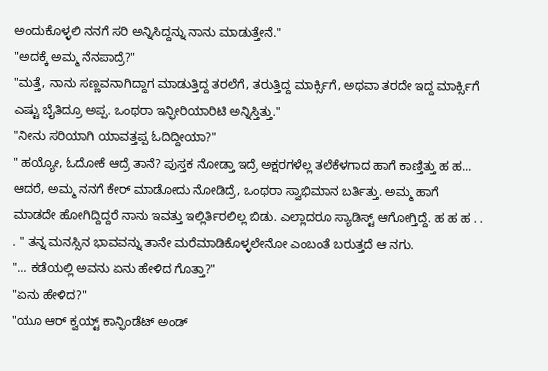ಅಂದುಕೊಳ್ಳಲಿ ನನಗೆ ಸರಿ ಅನ್ನಿಸಿದ್ದನ್ನು ನಾನು ಮಾಡುತ್ತೇನೆ."
"ಅದಕ್ಕೆ ಅಮ್ಮ ನೆನಪಾದ್ರೆ?"
"ಮತ್ತೆ, ನಾನು ಸಣ್ಣವನಾಗಿದ್ದಾಗ ಮಾಡುತ್ತಿದ್ದ ತರಲೆಗೆ, ತರುತ್ತಿದ್ದ ಮಾರ್ಕ್ಸಿಗೆ, ಅಥವಾ ತರದೇ ಇದ್ದ ಮಾರ್ಕ್ಸಿಗೆ ಎಷ್ಟು ಬೈತಿದ್ರೂ ಅಪ್ಪ. ಒಂಥರಾ ಇನ್ಫೀರಿಯಾರಿಟಿ ಅನ್ನಿಸ್ತಿತ್ತು."
"ನೀನು ಸರಿಯಾಗಿ ಯಾವತ್ತಪ್ಪ ಓದಿದ್ದೀಯಾ?"
" ಹಯ್ಯೋ, ಓದೋಕೆ ಆದ್ರೆ ತಾನೆ? ಪುಸ್ತಕ ನೋಡ್ತಾ ಇದ್ರೆ ಅಕ್ಷರಗಳೆಲ್ಲ ತಲೆಕೆಳಗಾದ ಹಾಗೆ ಕಾಣ್ತಿತ್ತು ಹ ಹ... ಆದರೆ, ಅಮ್ಮ ನನಗೆ ಕೇರ್ ಮಾಡೋದು ನೋಡಿದ್ರೆ, ಒಂಥರಾ ಸ್ವಾಭಿಮಾನ ಬರ್ತಿತ್ತು. ಅಮ್ಮ ಹಾಗೆ ಮಾಡದೇ ಹೋಗಿದ್ದಿದ್ದರೆ ನಾನು ಇವತ್ತು ಇಲ್ಲಿರ್ತಿರಲಿಲ್ಲ ಬಿಡು. ಎಲ್ಲಾದರೂ ಸ್ಯಾಡಿಸ್ಟ್ ಆಗೋಗ್ತಿದ್ದೆ. ಹ ಹ ಹ . . . " ತನ್ನ ಮನಸ್ಸಿನ ಭಾವವನ್ನು ತಾನೇ ಮರೆಮಾಡಿಕೊಳ್ಳಲೇನೋ ಎಂಬಂತೆ ಬರುತ್ತದೆ ಆ ನಗು.
"... ಕಡೆಯಲ್ಲಿ ಅವನು ಏನು ಹೇಳಿದ ಗೊತ್ತಾ?"
"ಏನು ಹೇಳಿದ?"
"ಯೂ ಆರ್ ಕ್ವಯ್ಟ್ ಕಾನ್ಫಿಂಡೆಟ್ ಅಂಡ್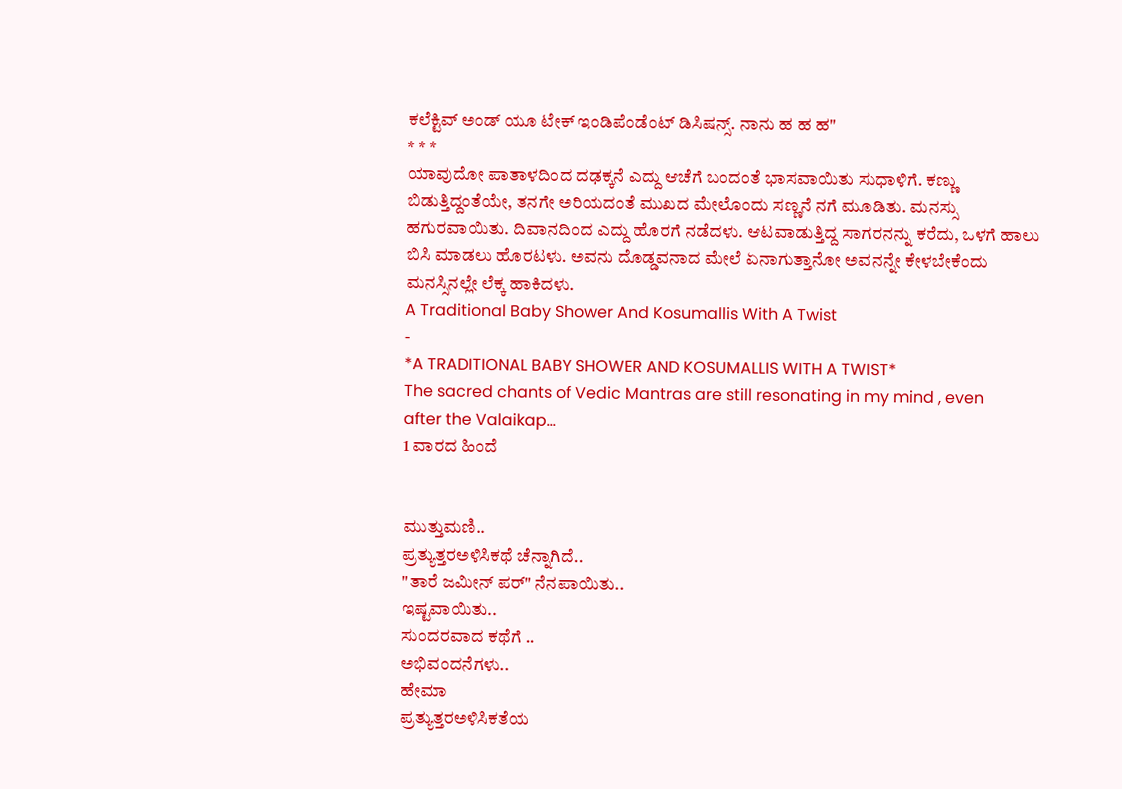ಕಲೆಕ್ಟಿವ್ ಅಂಡ್ ಯೂ ಟೇಕ್ ಇಂಡಿಪೆಂಡೆಂಟ್ ಡಿಸಿಷನ್ಸ್. ನಾನು ಹ ಹ ಹ"
* * *
ಯಾವುದೋ ಪಾತಾಳದಿಂದ ದಢಕ್ಕನೆ ಎದ್ದು ಆಚೆಗೆ ಬಂದಂತೆ ಭಾಸವಾಯಿತು ಸುಧಾಳಿಗೆ. ಕಣ್ಣು ಬಿಡುತ್ತಿದ್ದಂತೆಯೇ, ತನಗೇ ಅರಿಯದಂತೆ ಮುಖದ ಮೇಲೊಂದು ಸಣ್ಣನೆ ನಗೆ ಮೂಡಿತು. ಮನಸ್ಸು ಹಗುರವಾಯಿತು. ದಿವಾನದಿಂದ ಎದ್ದು ಹೊರಗೆ ನಡೆದಳು. ಆಟವಾಡುತ್ತಿದ್ದ ಸಾಗರನನ್ನು ಕರೆದು, ಒಳಗೆ ಹಾಲು ಬಿಸಿ ಮಾಡಲು ಹೊರಟಳು. ಅವನು ದೊಡ್ಡವನಾದ ಮೇಲೆ ಏನಾಗುತ್ತಾನೋ ಅವನನ್ನೇ ಕೇಳಬೇಕೆಂದು ಮನಸ್ಸಿನಲ್ಲೇ ಲೆಕ್ಕ ಹಾಕಿದಳು.
A Traditional Baby Shower And Kosumallis With A Twist
-
*A TRADITIONAL BABY SHOWER AND KOSUMALLIS WITH A TWIST*
The sacred chants of Vedic Mantras are still resonating in my mind , even
after the Valaikap...
1 ವಾರದ ಹಿಂದೆ


ಮುತ್ತುಮಣಿ..
ಪ್ರತ್ಯುತ್ತರಅಳಿಸಿಕಥೆ ಚೆನ್ನಾಗಿದೆ..
"ತಾರೆ ಜಮೀನ್ ಪರ್" ನೆನಪಾಯಿತು..
ಇಷ್ಟವಾಯಿತು..
ಸುಂದರವಾದ ಕಥೆಗೆ ..
ಅಭಿವಂದನೆಗಳು..
ಹೇಮಾ
ಪ್ರತ್ಯುತ್ತರಅಳಿಸಿಕತೆಯ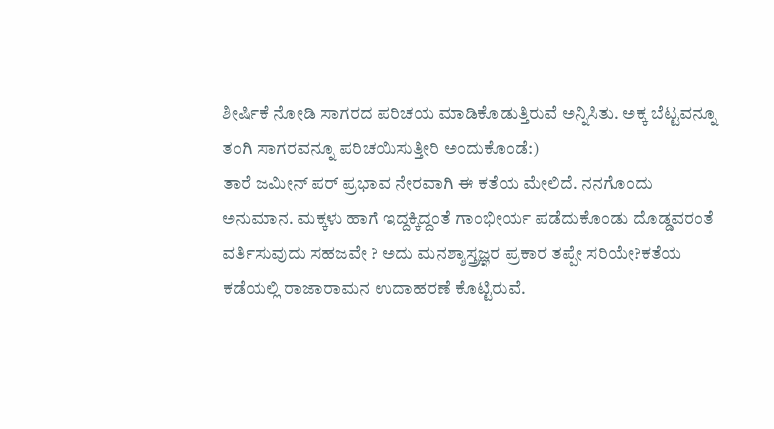ಶೀರ್ಷಿಕೆ ನೋಡಿ ಸಾಗರದ ಪರಿಚಯ ಮಾಡಿಕೊಡುತ್ತಿರುವೆ ಅನ್ನಿಸಿತು. ಅಕ್ಕ ಬೆಟ್ಟವನ್ನೂ ತಂಗಿ ಸಾಗರವನ್ನೂ ಪರಿಚಯಿಸುತ್ತೀರಿ ಅಂದುಕೊಂಡೆ:)
ತಾರೆ ಜಮೀನ್ ಪರ್ ಪ್ರಭಾವ ನೇರವಾಗಿ ಈ ಕತೆಯ ಮೇಲಿದೆ. ನನಗೊಂದು ಅನುಮಾನ. ಮಕ್ಕಳು ಹಾಗೆ ಇದ್ದಕ್ಕಿದ್ದಂತೆ ಗಾಂಭೀರ್ಯ ಪಡೆದುಕೊಂಡು ದೊಡ್ಡವರಂತೆ ವರ್ತಿಸುವುದು ಸಹಜವೇ ? ಅದು ಮನಶ್ಶಾಸ್ತ್ರಜ್ಞರ ಪ್ರಕಾರ ತಪ್ಪೇ ಸರಿಯೇ?ಕತೆಯ ಕಡೆಯಲ್ಲಿ ರಾಜಾರಾಮನ ಉದಾಹರಣೆ ಕೊಟ್ಟಿರುವೆ.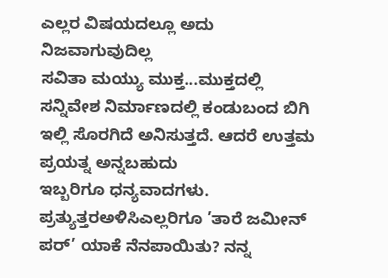ಎಲ್ಲರ ವಿಷಯದಲ್ಲೂ ಅದು ನಿಜವಾಗುವುದಿಲ್ಲ
ಸವಿತಾ ಮಯ್ಯು ಮುಕ್ತ...ಮುಕ್ತದಲ್ಲಿ ಸನ್ನಿವೇಶ ನಿರ್ಮಾಣದಲ್ಲಿ ಕಂಡುಬಂದ ಬಿಗಿ ಇಲ್ಲಿ ಸೊರಗಿದೆ ಅನಿಸುತ್ತದೆ. ಆದರೆ ಉತ್ತಮ ಪ್ರಯತ್ನ ಅನ್ನಬಹುದು
ಇಬ್ಬರಿಗೂ ಧನ್ಯವಾದಗಳು.
ಪ್ರತ್ಯುತ್ತರಅಳಿಸಿಎಲ್ಲರಿಗೂ ’ತಾರೆ ಜಮೀನ್ ಪರ್’ ಯಾಕೆ ನೆನಪಾಯಿತು? ನನ್ನ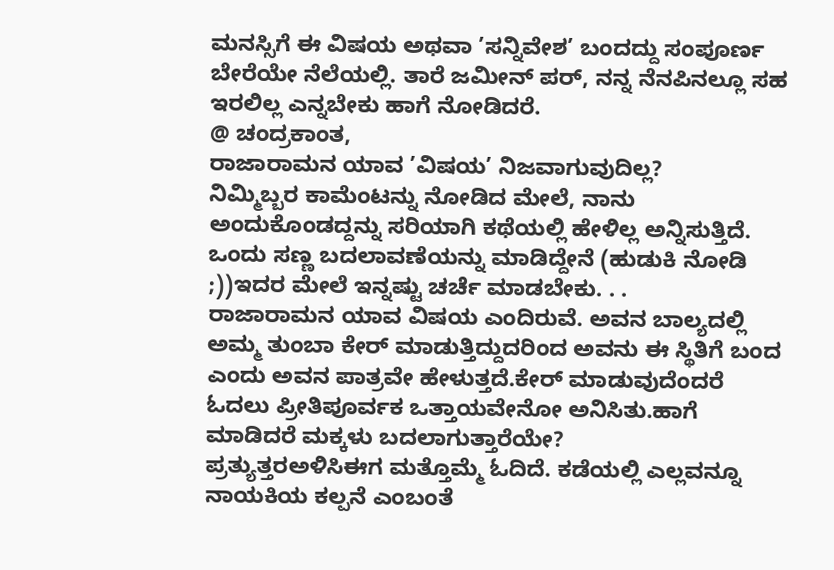ಮನಸ್ಸಿಗೆ ಈ ವಿಷಯ ಅಥವಾ ’ಸನ್ನಿವೇಶ’ ಬಂದದ್ದು ಸಂಪೂರ್ಣ ಬೇರೆಯೇ ನೆಲೆಯಲ್ಲಿ. ತಾರೆ ಜಮೀನ್ ಪರ್, ನನ್ನ ನೆನಪಿನಲ್ಲೂ ಸಹ ಇರಲಿಲ್ಲ ಎನ್ನಬೇಕು ಹಾಗೆ ನೋಡಿದರೆ.
@ ಚಂದ್ರಕಾಂತ,
ರಾಜಾರಾಮನ ಯಾವ ’ವಿಷಯ’ ನಿಜವಾಗುವುದಿಲ್ಲ?
ನಿಮ್ಮಿಬ್ಬರ ಕಾಮೆಂಟನ್ನು ನೋಡಿದ ಮೇಲೆ, ನಾನು ಅಂದುಕೊಂಡದ್ದನ್ನು ಸರಿಯಾಗಿ ಕಥೆಯಲ್ಲಿ ಹೇಳಿಲ್ಲ ಅನ್ನಿಸುತ್ತಿದೆ. ಒಂದು ಸಣ್ಣ ಬದಲಾವಣೆಯನ್ನು ಮಾಡಿದ್ದೇನೆ (ಹುಡುಕಿ ನೋಡಿ ;))ಇದರ ಮೇಲೆ ಇನ್ನಷ್ಟು ಚರ್ಚೆ ಮಾಡಬೇಕು. . .
ರಾಜಾರಾಮನ ಯಾವ ವಿಷಯ ಎಂದಿರುವೆ. ಅವನ ಬಾಲ್ಯದಲ್ಲಿ ಅಮ್ಮ ತುಂಬಾ ಕೇರ್ ಮಾಡುತ್ತಿದ್ದುದರಿಂದ ಅವನು ಈ ಸ್ಥಿತಿಗೆ ಬಂದ ಎಂದು ಅವನ ಪಾತ್ರವೇ ಹೇಳುತ್ತದೆ.ಕೇರ್ ಮಾಡುವುದೆಂದರೆ ಓದಲು ಪ್ರೀತಿಪೂರ್ವಕ ಒತ್ತಾಯವೇನೋ ಅನಿಸಿತು.ಹಾಗೆ ಮಾಡಿದರೆ ಮಕ್ಕಳು ಬದಲಾಗುತ್ತಾರೆಯೇ?
ಪ್ರತ್ಯುತ್ತರಅಳಿಸಿಈಗ ಮತ್ತೊಮ್ಮೆ ಓದಿದೆ. ಕಡೆಯಲ್ಲಿ ಎಲ್ಲವನ್ನೂ ನಾಯಕಿಯ ಕಲ್ಪನೆ ಎಂಬಂತೆ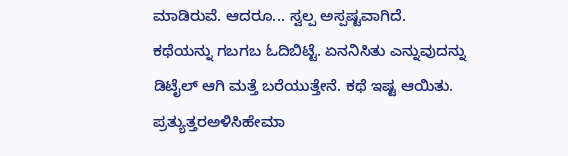ಮಾಡಿರುವೆ. ಆದರೂ... ಸ್ವಲ್ಪ ಅಸ್ಪಷ್ಟವಾಗಿದೆ.
ಕಥೆಯನ್ನು ಗಬಗಬ ಓದಿಬಿಟ್ಟೆ. ಏನನಿಸಿತು ಎನ್ನುವುದನ್ನು ಡಿಟೈಲ್ ಆಗಿ ಮತ್ತೆ ಬರೆಯುತ್ತೇನೆ. ಕಥೆ ಇಷ್ಟ ಆಯಿತು.
ಪ್ರತ್ಯುತ್ತರಅಳಿಸಿಹೇಮಾ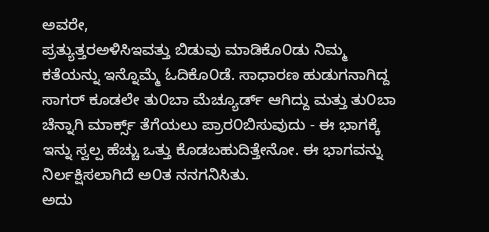ಅವರೇ,
ಪ್ರತ್ಯುತ್ತರಅಳಿಸಿಇವತ್ತು ಬಿಡುವು ಮಾಡಿಕೊ೦ಡು ನಿಮ್ಮ ಕತೆಯನ್ನು ಇನ್ನೊಮ್ಮೆ ಓದಿಕೊ೦ಡೆ. ಸಾಧಾರಣ ಹುಡುಗನಾಗಿದ್ದ ಸಾಗರ್ ಕೂಡಲೇ ತು೦ಬಾ ಮೆಚ್ಯೂರ್ಡ್ ಆಗಿದ್ದು ಮತ್ತು ತು೦ಬಾ ಚೆನ್ನಾಗಿ ಮಾರ್ಕ್ಸ್ ತೆಗೆಯಲು ಪ್ರಾರ೦ಬಿಸುವುದು - ಈ ಭಾಗಕ್ಕೆ ಇನ್ನು ಸ್ವಲ್ಪ ಹೆಚ್ಚು ಒತ್ತು ಕೊಡಬಹುದಿತ್ತೇನೋ. ಈ ಭಾಗವನ್ನು ನಿರ್ಲಕ್ಷಿಸಲಾಗಿದೆ ಅ೦ತ ನನಗನಿಸಿತು.
ಅದು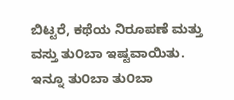ಬಿಟ್ಟರೆ, ಕಥೆಯ ನಿರೂಪಣೆ ಮತ್ತು ವಸ್ತು ತು೦ಬಾ ಇಷ್ಟವಾಯಿತು. ಇನ್ನೂ ತು೦ಬಾ ತು೦ಬಾ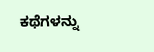ಕಥೆಗಳನ್ನು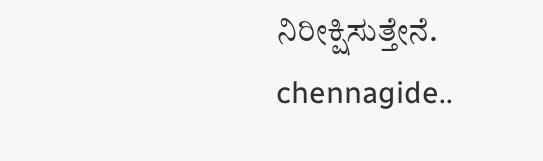ನಿರೀಕ್ಷಿಸುತ್ತೇನೆ.
chennagide..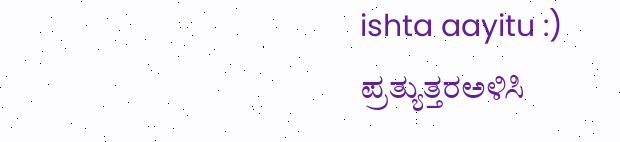ishta aayitu :)
ಪ್ರತ್ಯುತ್ತರಅಳಿಸಿ